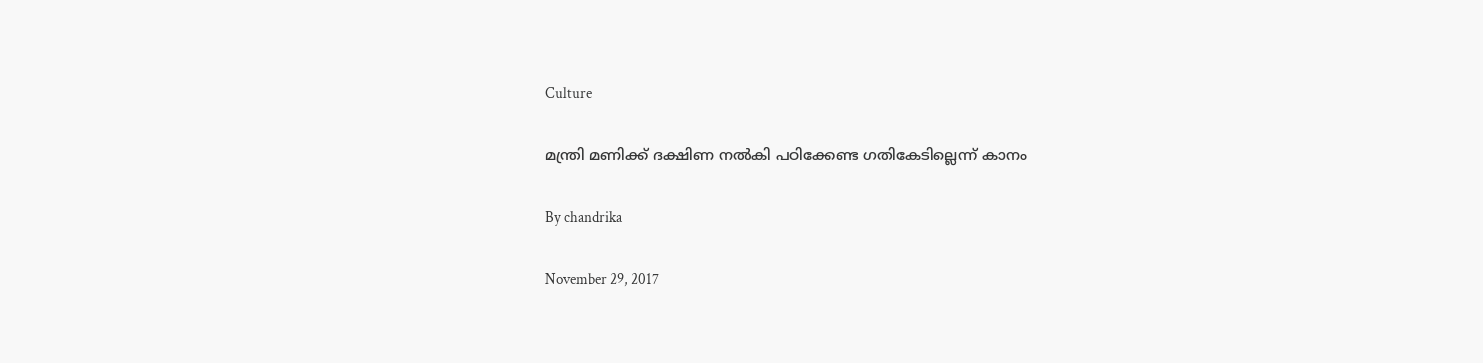Culture

മന്ത്രി മണിക്ക് ദക്ഷിണ നല്‍കി പഠിക്കേണ്ട ഗതികേടില്ലെന്ന് കാനം

By chandrika

November 29, 2017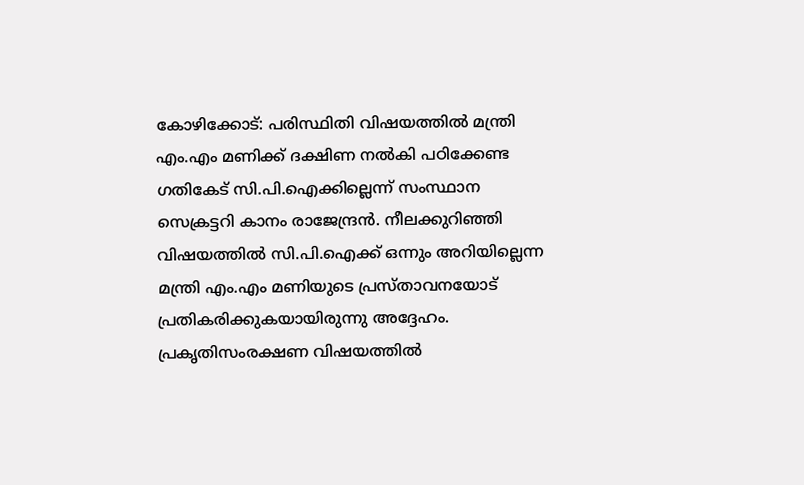കോഴിക്കോട്: പരിസ്ഥിതി വിഷയത്തില്‍ മന്ത്രി എം.എം മണിക്ക് ദക്ഷിണ നല്‍കി പഠിക്കേണ്ട ഗതികേട് സി.പി.ഐക്കില്ലെന്ന് സംസ്ഥാന സെക്രട്ടറി കാനം രാജേന്ദ്രന്‍. നീലക്കുറിഞ്ഞി വിഷയത്തില്‍ സി.പി.ഐക്ക് ഒന്നും അറിയില്ലെന്ന മന്ത്രി എം.എം മണിയുടെ പ്രസ്താവനയോട് പ്രതികരിക്കുകയായിരുന്നു അദ്ദേഹം. പ്രകൃതിസംരക്ഷണ വിഷയത്തില്‍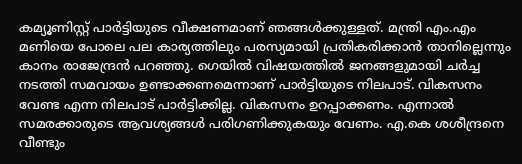കമ്യൂണിസ്റ്റ് പാര്‍ട്ടിയുടെ വീക്ഷണമാണ് ഞങ്ങള്‍ക്കുള്ളത്. മന്ത്രി എം.എം മണിയെ പോലെ പല കാര്യത്തിലും പരസ്യമായി പ്രതികരിക്കാന്‍ താനില്ലെന്നും കാനം രാജേന്ദ്രന്‍ പറഞ്ഞു. ഗെയില്‍ വിഷയത്തില്‍ ജനങ്ങളുമായി ചര്‍ച്ച നടത്തി സമവായം ഉണ്ടാക്കണമെന്നാണ് പാര്‍ട്ടിയുടെ നിലപാട്. വികസനം വേണ്ട എന്ന നിലപാട് പാര്‍ട്ടിക്കില്ല. വികസനം ഉറപ്പാക്കണം. എന്നാല്‍ സമരക്കാരുടെ ആവശ്യങ്ങള്‍ പരിഗണിക്കുകയും വേണം. എ.കെ ശശീന്ദ്രനെ വീണ്ടും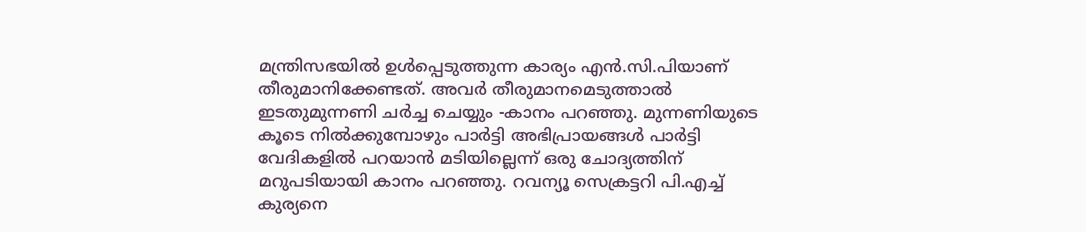മന്ത്രിസഭയില്‍ ഉള്‍പ്പെടുത്തുന്ന കാര്യം എന്‍.സി.പിയാണ് തീരുമാനിക്കേണ്ടത്. അവര്‍ തീരുമാനമെടുത്താല്‍ ഇടതുമുന്നണി ചര്‍ച്ച ചെയ്യും -കാനം പറഞ്ഞു. മുന്നണിയുടെ കൂടെ നില്‍ക്കുമ്പോഴും പാര്‍ട്ടി അഭിപ്രായങ്ങള്‍ പാര്‍ട്ടി വേദികളില്‍ പറയാന്‍ മടിയില്ലെന്ന് ഒരു ചോദ്യത്തിന് മറുപടിയായി കാനം പറഞ്ഞു. റവന്യൂ സെക്രട്ടറി പി.എച്ച് കുര്യനെ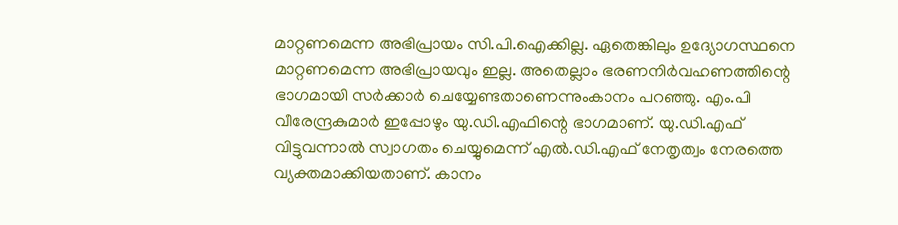മാറ്റണമെന്ന അഭിപ്രായം സി.പി.ഐക്കില്ല. ഏതെങ്കിലും ഉദ്യോഗസ്ഥനെ മാറ്റണമെന്ന അഭിപ്രായവും ഇല്ല. അതെല്ലാം ഭരണനിര്‍വഹണത്തിന്റെ ഭാഗമായി സര്‍ക്കാര്‍ ചെയ്യേണ്ടതാണെന്നുംകാനം പറഞ്ഞു. എം.പി വീരേന്ദ്രകുമാര്‍ ഇപ്പോഴും യു.ഡി.എഫിന്റെ ഭാഗമാണ്. യു.ഡി.എഫ് വിട്ടുവന്നാല്‍ സ്വാഗതം ചെയ്യുമെന്ന് എല്‍.ഡി.എഫ് നേതൃത്വം നേരത്തെ വ്യക്തമാക്കിയതാണ്. കാനം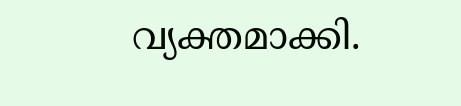വ്യക്തമാക്കി.